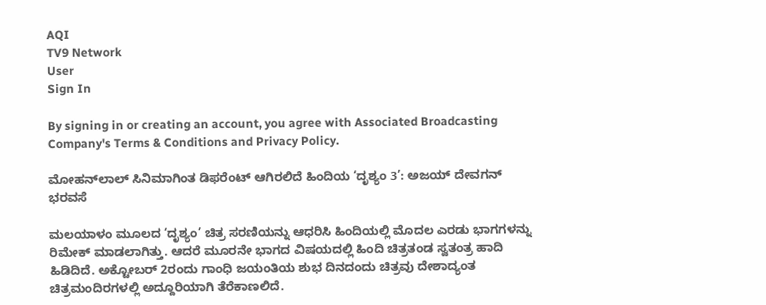AQI
TV9 Network
User
Sign In

By signing in or creating an account, you agree with Associated Broadcasting Company's Terms & Conditions and Privacy Policy.

ಮೋಹನ್‌ಲಾಲ್ ಸಿನಿಮಾಗಿಂತ ಡಿಫರೆಂಟ್ ಆಗಿರಲಿದೆ ಹಿಂದಿಯ ‘ದೃಶ್ಯಂ 3’: ಅಜಯ್ ದೇವಗನ್ ಭರವಸೆ

ಮಲಯಾಳಂ ಮೂಲದ ‘ದೃಶ್ಯಂ’ ಚಿತ್ರ ಸರಣಿಯನ್ನು ಆಧರಿಸಿ ಹಿಂದಿಯಲ್ಲಿ ಮೊದಲ ಎರಡು ಭಾಗಗಳನ್ನು ರಿಮೇಕ್ ಮಾಡಲಾಗಿತ್ತು. ಆದರೆ ಮೂರನೇ ಭಾಗದ ವಿಷಯದಲ್ಲಿ ಹಿಂದಿ ಚಿತ್ರತಂಡ ಸ್ವತಂತ್ರ ಹಾದಿ ಹಿಡಿದಿದೆ. ಅಕ್ಟೋಬರ್ 2ರಂದು ಗಾಂಧಿ ಜಯಂತಿಯ ಶುಭ ದಿನದಂದು ಚಿತ್ರವು ದೇಶಾದ್ಯಂತ ಚಿತ್ರಮಂದಿರಗಳಲ್ಲಿ ಅದ್ದೂರಿಯಾಗಿ ತೆರೆಕಾಣಲಿದೆ.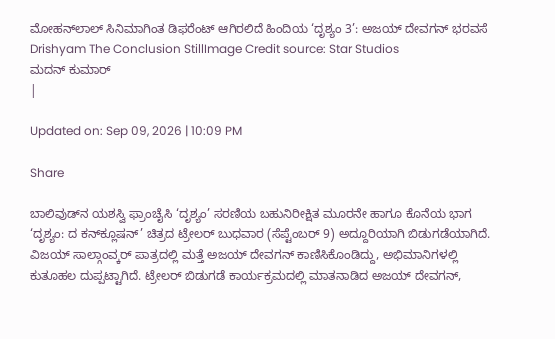ಮೋಹನ್‌ಲಾಲ್ ಸಿನಿಮಾಗಿಂತ ಡಿಫರೆಂಟ್ ಆಗಿರಲಿದೆ ಹಿಂದಿಯ ‘ದೃಶ್ಯಂ 3’: ಅಜಯ್ ದೇವಗನ್ ಭರವಸೆ
Drishyam The Conclusion StillImage Credit source: Star Studios
ಮದನ್ ಕುಮಾರ್
|

Updated on: Sep 09, 2026 | 10:09 PM

Share

ಬಾಲಿವುಡ್‌ನ ಯಶಸ್ವಿ ಫ್ರಾಂಚೈಸಿ ‘ದೃಶ್ಯಂ’ ಸರಣಿಯ ಬಹುನಿರೀಕ್ಷಿತ ಮೂರನೇ ಹಾಗೂ ಕೊನೆಯ ಭಾಗ ‘ದೃಶ್ಯಂ: ದ ಕನ್‌ಕ್ಲೂಷನ್’ ಚಿತ್ರದ ಟ್ರೇಲರ್ ಬುಧವಾರ (ಸೆಪ್ಟೆಂಬರ್ 9) ಅದ್ದೂರಿಯಾಗಿ ಬಿಡುಗಡೆಯಾಗಿದೆ. ವಿಜಯ್ ಸಾಲ್ಗಾಂವ್ಕರ್ ಪಾತ್ರದಲ್ಲಿ ಮತ್ತೆ ಅಜಯ್ ದೇವಗನ್ ಕಾಣಿಸಿಕೊಂಡಿದ್ದು, ಅಭಿಮಾನಿಗಳಲ್ಲಿ ಕುತೂಹಲ ದುಪ್ಪಟ್ಟಾಗಿದೆ. ಟ್ರೇಲರ್ ಬಿಡುಗಡೆ ಕಾರ್ಯಕ್ರಮದಲ್ಲಿ ಮಾತನಾಡಿದ ಅಜಯ್ ದೇವಗನ್,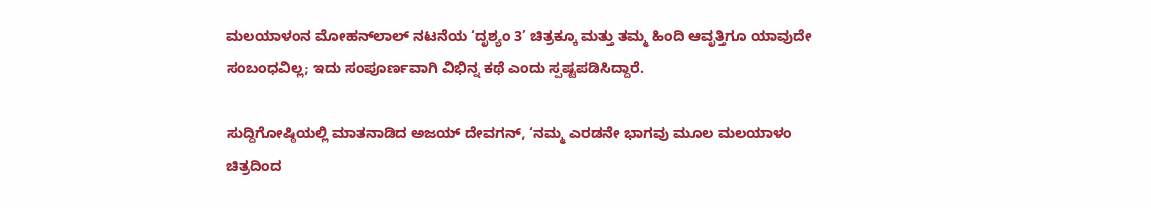ಮಲಯಾಳಂನ ಮೋಹನ್‌ಲಾಲ್ ನಟನೆಯ ‘ದೃಶ್ಯಂ 3’ ಚಿತ್ರಕ್ಕೂ ಮತ್ತು ತಮ್ಮ ಹಿಂದಿ ಆವೃತ್ತಿಗೂ ಯಾವುದೇ ಸಂಬಂಧವಿಲ್ಲ; ಇದು ಸಂಪೂರ್ಣವಾಗಿ ವಿಭಿನ್ನ ಕಥೆ ಎಂದು ಸ್ಪಷ್ಟಪಡಿಸಿದ್ದಾರೆ.

ಸುದ್ದಿಗೋಷ್ಠಿಯಲ್ಲಿ ಮಾತನಾಡಿದ ಅಜಯ್ ದೇವಗನ್, ‘ನಮ್ಮ ಎರಡನೇ ಭಾಗವು ಮೂಲ ಮಲಯಾಳಂ ಚಿತ್ರದಿಂದ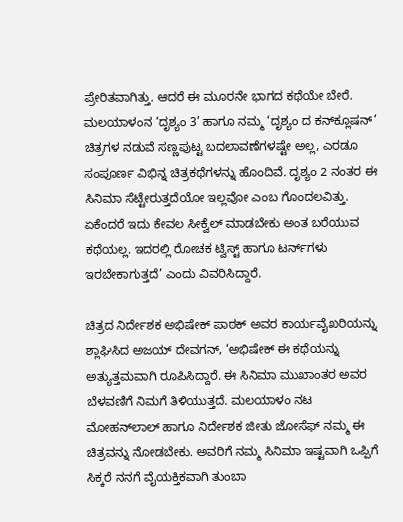ಪ್ರೇರಿತವಾಗಿತ್ತು. ಆದರೆ ಈ ಮೂರನೇ ಭಾಗದ ಕಥೆಯೇ ಬೇರೆ. ಮಲಯಾಳಂನ ‘ದೃಶ್ಯಂ 3’ ಹಾಗೂ ನಮ್ಮ ‘ದೃಶ್ಯಂ ದ ಕನ್‌ಕ್ಲೂಷನ್’ ಚಿತ್ರಗಳ ನಡುವೆ ಸಣ್ಣಪುಟ್ಟ ಬದಲಾವಣೆಗಳಷ್ಟೇ ಅಲ್ಲ, ಎರಡೂ ಸಂಪೂರ್ಣ ವಿಭಿನ್ನ ಚಿತ್ರಕಥೆಗಳನ್ನು ಹೊಂದಿವೆ. ದೃಶ್ಯಂ 2 ನಂತರ ಈ ಸಿನಿಮಾ ಸೆಟ್ಟೇರುತ್ತದೆಯೋ ಇಲ್ಲವೋ ಎಂಬ ಗೊಂದಲವಿತ್ತು. ಏಕೆಂದರೆ ಇದು ಕೇವಲ ಸೀಕ್ವೆಲ್ ಮಾಡಬೇಕು ಅಂತ ಬರೆಯುವ ಕಥೆಯಲ್ಲ. ಇದರಲ್ಲಿ ರೋಚಕ ಟ್ವಿಸ್ಟ್ ಹಾಗೂ ಟರ್ನ್‌ಗಳು ಇರಬೇಕಾಗುತ್ತದೆ’ ಎಂದು ವಿವರಿಸಿದ್ದಾರೆ.

ಚಿತ್ರದ ನಿರ್ದೇಶಕ ಅಭಿಷೇಕ್ ಪಾಠಕ್ ಅವರ ಕಾರ್ಯವೈಖರಿಯನ್ನು ಶ್ಲಾಘಿಸಿದ ಅಜಯ್ ದೇವಗನ್, ‘ಅಭಿಷೇಕ್ ಈ ಕಥೆಯನ್ನು ಅತ್ಯುತ್ತಮವಾಗಿ ರೂಪಿಸಿದ್ದಾರೆ. ಈ ಸಿನಿಮಾ ಮುಖಾಂತರ ಅವರ ಬೆಳವಣಿಗೆ ನಿಮಗೆ ತಿಳಿಯುತ್ತದೆ. ಮಲಯಾಳಂ ನಟ ಮೋಹನ್‌ಲಾಲ್ ಹಾಗೂ ನಿರ್ದೇಶಕ ಜೀತು ಜೋಸೆಫ್ ನಮ್ಮ ಈ ಚಿತ್ರವನ್ನು ನೋಡಬೇಕು. ಅವರಿಗೆ ನಮ್ಮ ಸಿನಿಮಾ ಇಷ್ಟವಾಗಿ ಒಪ್ಪಿಗೆ ಸಿಕ್ಕರೆ ನನಗೆ ವೈಯಕ್ತಿಕವಾಗಿ ತುಂಬಾ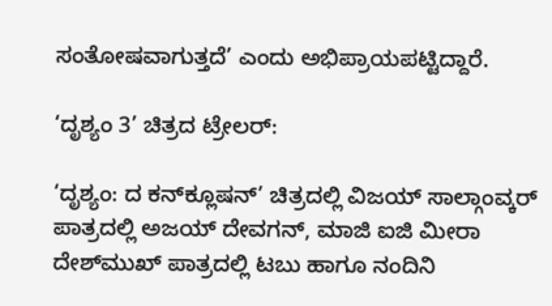ಸಂತೋಷವಾಗುತ್ತದೆ’ ಎಂದು ಅಭಿಪ್ರಾಯಪಟ್ಟಿದ್ದಾರೆ.

‘ದೃಶ್ಯಂ 3’ ಚಿತ್ರದ ಟ್ರೇಲರ್:

‘ದೃಶ್ಯಂ: ದ ಕನ್‌ಕ್ಲೂಷನ್’ ಚಿತ್ರದಲ್ಲಿ ವಿಜಯ್ ಸಾಲ್ಗಾಂವ್ಕರ್ ಪಾತ್ರದಲ್ಲಿ ಅಜಯ್ ದೇವಗನ್, ಮಾಜಿ ಐಜಿ ಮೀರಾ ದೇಶ್‌ಮುಖ್ ಪಾತ್ರದಲ್ಲಿ ಟಬು ಹಾಗೂ ನಂದಿನಿ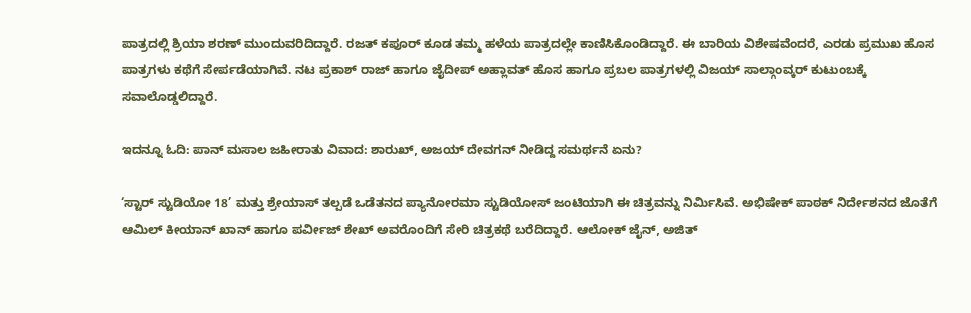ಪಾತ್ರದಲ್ಲಿ ಶ್ರಿಯಾ ಶರಣ್ ಮುಂದುವರಿದಿದ್ದಾರೆ. ರಜತ್ ಕಪೂರ್ ಕೂಡ ತಮ್ಮ ಹಳೆಯ ಪಾತ್ರದಲ್ಲೇ ಕಾಣಿಸಿಕೊಂಡಿದ್ದಾರೆ. ಈ ಬಾರಿಯ ವಿಶೇಷವೆಂದರೆ, ಎರಡು ಪ್ರಮುಖ ಹೊಸ ಪಾತ್ರಗಳು ಕಥೆಗೆ ಸೇರ್ಪಡೆಯಾಗಿವೆ. ನಟ ಪ್ರಕಾಶ್ ರಾಜ್ ಹಾಗೂ ಜೈದೀಪ್ ಅಹ್ಲಾವತ್ ಹೊಸ ಹಾಗೂ ಪ್ರಬಲ ಪಾತ್ರಗಳಲ್ಲಿ ವಿಜಯ್ ಸಾಲ್ಗಾಂವ್ಕರ್ ಕುಟುಂಬಕ್ಕೆ ಸವಾಲೊಡ್ಡಲಿದ್ದಾರೆ.

ಇದನ್ನೂ ಓದಿ: ಪಾನ್ ಮಸಾಲ ಜಹೀರಾತು ವಿವಾದ: ಶಾರುಖ್, ಅಜಯ್ ದೇವಗನ್ ನೀಡಿದ್ದ ಸಮರ್ಥನೆ ಏನು?

‘ಸ್ಟಾರ್ ಸ್ಟುಡಿಯೋ 18’ ಮತ್ತು ಶ್ರೇಯಾಸ್ ತಲ್ಪಡೆ ಒಡೆತನದ ಪ್ಯಾನೋರಮಾ ಸ್ಟುಡಿಯೋಸ್ ಜಂಟಿಯಾಗಿ ಈ ಚಿತ್ರವನ್ನು ನಿರ್ಮಿಸಿವೆ. ಅಭಿಷೇಕ್ ಪಾಠಕ್ ನಿರ್ದೇಶನದ ಜೊತೆಗೆ ಆಮಿಲ್ ಕೀಯಾನ್ ಖಾನ್ ಹಾಗೂ ಪರ್ವೀಜ್ ಶೇಖ್ ಅವರೊಂದಿಗೆ ಸೇರಿ ಚಿತ್ರಕಥೆ ಬರೆದಿದ್ದಾರೆ. ಆಲೋಕ್ ಜೈನ್, ಅಜಿತ್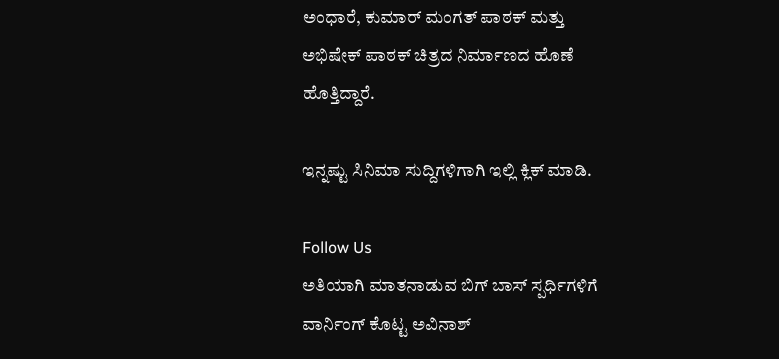ಅಂಧಾರೆ, ಕುಮಾರ್ ಮಂಗತ್ ಪಾಠಕ್ ಮತ್ತು ಅಭಿಷೇಕ್ ಪಾಠಕ್ ಚಿತ್ರದ ನಿರ್ಮಾಣದ ಹೊಣೆ ಹೊತ್ತಿದ್ದಾರೆ.

ಇನ್ನಷ್ಟು ಸಿನಿಮಾ ಸುದ್ದಿಗಳಿಗಾಗಿ ಇಲ್ಲಿ ಕ್ಲಿಕ್ ಮಾಡಿ.

Follow Us
ಅತಿಯಾಗಿ ಮಾತನಾಡುವ ಬಿಗ್ ಬಾಸ್ ಸ್ಪರ್ಧಿಗಳಿಗೆ ವಾರ್ನಿಂಗ್ ಕೊಟ್ಟ ಅವಿನಾಶ್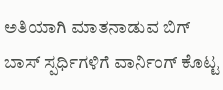ಅತಿಯಾಗಿ ಮಾತನಾಡುವ ಬಿಗ್ ಬಾಸ್ ಸ್ಪರ್ಧಿಗಳಿಗೆ ವಾರ್ನಿಂಗ್ ಕೊಟ್ಟ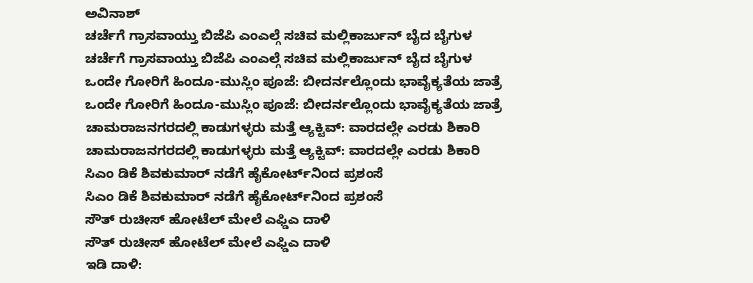ಅವಿನಾಶ್
ಚರ್ಚೆಗೆ ಗ್ರಾಸವಾಯ್ತು ಬಿಜೆಪಿ ಎಂಎಲ್ಗೆ ಸಚಿವ ಮಲ್ಲಿಕಾರ್ಜುನ್ ಬೈದ ಬೈಗುಳ
ಚರ್ಚೆಗೆ ಗ್ರಾಸವಾಯ್ತು ಬಿಜೆಪಿ ಎಂಎಲ್ಗೆ ಸಚಿವ ಮಲ್ಲಿಕಾರ್ಜುನ್ ಬೈದ ಬೈಗುಳ
ಒಂದೇ ಗೋರಿಗೆ ಹಿಂದೂ-ಮುಸ್ಲಿಂ ಪೂಜೆ: ಬೀದರ್ನಲ್ಲೊಂದು ಭಾವೈಕ್ಯತೆಯ ಜಾತ್ರೆ
ಒಂದೇ ಗೋರಿಗೆ ಹಿಂದೂ-ಮುಸ್ಲಿಂ ಪೂಜೆ: ಬೀದರ್ನಲ್ಲೊಂದು ಭಾವೈಕ್ಯತೆಯ ಜಾತ್ರೆ
ಚಾಮರಾಜನಗರದಲ್ಲಿ ಕಾಡುಗಳ್ಳರು ಮತ್ತೆ ಆ್ಯಕ್ಟಿವ್: ವಾರದಲ್ಲೇ ಎರಡು ಶಿಕಾರಿ
ಚಾಮರಾಜನಗರದಲ್ಲಿ ಕಾಡುಗಳ್ಳರು ಮತ್ತೆ ಆ್ಯಕ್ಟಿವ್: ವಾರದಲ್ಲೇ ಎರಡು ಶಿಕಾರಿ
ಸಿಎಂ ಡಿಕೆ ಶಿವಕುಮಾರ್ ನಡೆಗೆ ಹೈಕೋರ್ಟ್‌ನಿಂದ ಪ್ರಶಂಸೆ
ಸಿಎಂ ಡಿಕೆ ಶಿವಕುಮಾರ್ ನಡೆಗೆ ಹೈಕೋರ್ಟ್‌ನಿಂದ ಪ್ರಶಂಸೆ
ಸೌತ್ ರುಚೀಸ್ ಹೋಟೆಲ್ ಮೇಲೆ ಎಫ್ಡಿಎ ದಾಳಿ
ಸೌತ್ ರುಚೀಸ್ ಹೋಟೆಲ್ ಮೇಲೆ ಎಫ್ಡಿಎ ದಾಳಿ
ಇಡಿ ದಾಳಿ: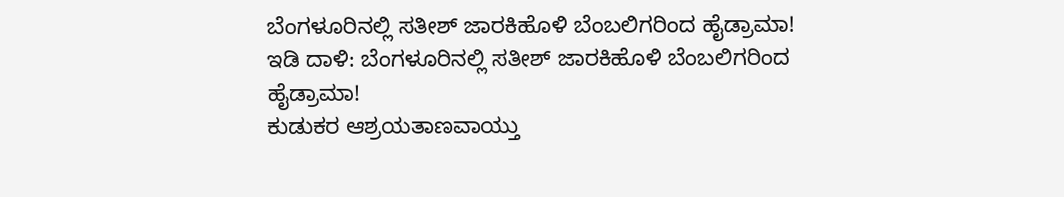ಬೆಂಗಳೂರಿನಲ್ಲಿ ಸತೀಶ್ ಜಾರಕಿಹೊಳಿ ಬೆಂಬಲಿಗರಿಂದ ಹೈಡ್ರಾಮಾ!
ಇಡಿ ದಾಳಿ: ಬೆಂಗಳೂರಿನಲ್ಲಿ ಸತೀಶ್ ಜಾರಕಿಹೊಳಿ ಬೆಂಬಲಿಗರಿಂದ ಹೈಡ್ರಾಮಾ!
ಕುಡುಕರ ಆಶ್ರಯತಾಣವಾಯ್ತು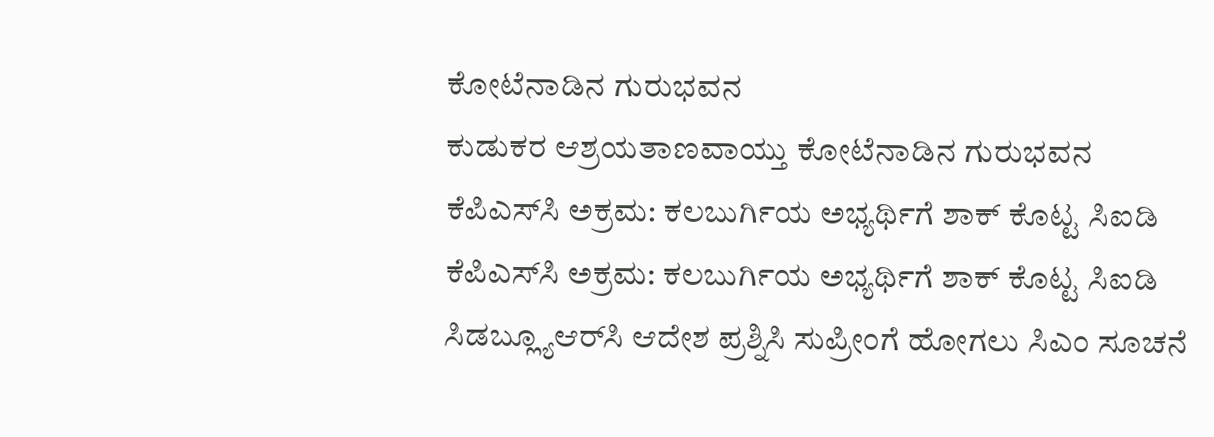ಕೋಟೆನಾಡಿನ ಗುರುಭವನ
ಕುಡುಕರ ಆಶ್ರಯತಾಣವಾಯ್ತು ಕೋಟೆನಾಡಿನ ಗುರುಭವನ
ಕೆಪಿಎಸ್‌ಸಿ ಅಕ್ರಮ: ಕಲಬುರ್ಗಿಯ ಅಭ್ಯರ್ಥಿಗೆ ಶಾಕ್ ಕೊಟ್ಟ ಸಿಐಡಿ
ಕೆಪಿಎಸ್‌ಸಿ ಅಕ್ರಮ: ಕಲಬುರ್ಗಿಯ ಅಭ್ಯರ್ಥಿಗೆ ಶಾಕ್ ಕೊಟ್ಟ ಸಿಐಡಿ
ಸಿಡಬ್ಲ್ಯೂಆರ್‌ಸಿ ಆದೇಶ ಪ್ರಶ್ನಿಸಿ ಸುಪ್ರೀಂಗೆ ಹೋಗಲು ಸಿಎಂ ಸೂಚನೆ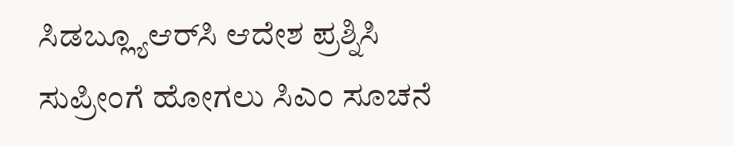ಸಿಡಬ್ಲ್ಯೂಆರ್‌ಸಿ ಆದೇಶ ಪ್ರಶ್ನಿಸಿ ಸುಪ್ರೀಂಗೆ ಹೋಗಲು ಸಿಎಂ ಸೂಚನೆ